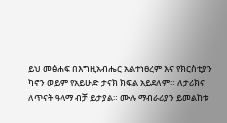ይህ መፅሐፍ በእግዚአብሔር አልተነፀረም እና የክርስቲያን ካኖን ወይም የአይሁድ ታናክ ክፍል አይደለም። ለታሪክና ለጥናት ዓላማ ብቻ ይታያል። ሙሉ ማብራሪያን ይመልከቱ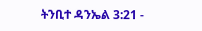ትንቢተ ዳንኤል 3:21 -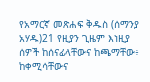የአማርኛ መጽሐፍ ቅዱስ (ሰማንያ አሃዱ)21 የዚያን ጊዜም እነዚያ ሰዎች ከሰናፊላቸውና ከጫማቸው፥ ከቀሚሳቸውና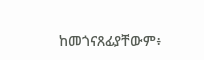ከመጎናጸፊያቸውም፥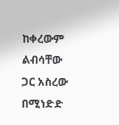ከቀረውም ልብሳቸው ጋር አስረው በሚነድድ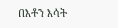በእቶን እሳት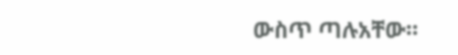ውስጥ ጣሉአቸው።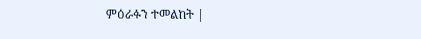ምዕራፉን ተመልከት |